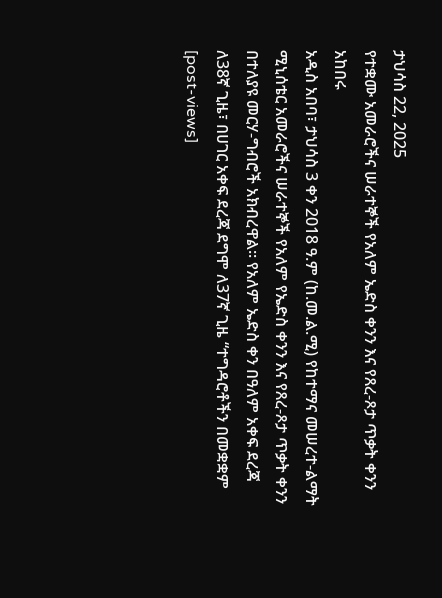ታህሳስ 22, 2025
የተቋሙ አመራሮችና ሠራተኞች የአለም ኤድስ ቀንን እና የጸረ-ጾታ ጥቃት ቀንን አከበሩ
አዲስ አበባ፣ ታህሳስ 3 ቀን 2018 ዓ.ም (ከ.መ.ል.ሚ) የከተማና መሠረተ-ልማት ሚኒሰቴር አመራሮችና ሠራተኞች የአለም የኤድስ ቀንን እና የጸረ-ጾታ ጥቃት ቀንን በተለያዩ መርሃ-ግብሮች አክብረዋል፡፡ የአለም ኤድስ ቀን በዓለም አቀፍ ደረጃ ለ38ኛ ጊዜ፣ በሀገር አቀፍ ደረጃ ደግሞ ለ37ኛ ጊዜ “ተግዳሮቶችን በመቋቋም
[post-views]